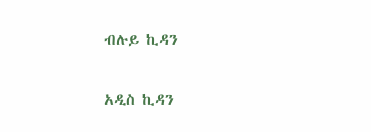ብሉይ ኪዳን

አዲስ ኪዳን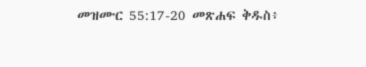መዝሙር 55:17-20 መጽሐፍ ቅዱስ፥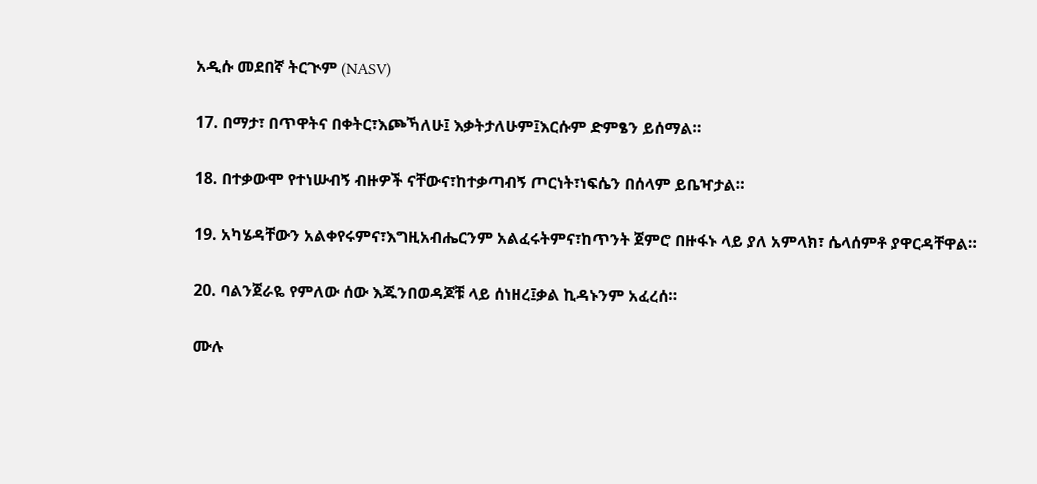አዲሱ መደበኛ ትርጒም (NASV)

17. በማታ፣ በጥዋትና በቀትር፣እጮኻለሁ፤ እቃትታለሁም፤እርሱም ድምፄን ይሰማል።

18. በተቃውሞ የተነሡብኝ ብዙዎች ናቸውና፣ከተቃጣብኝ ጦርነት፣ነፍሴን በሰላም ይቤዣታል።

19. አካሄዳቸውን አልቀየሩምና፣እግዚአብሔርንም አልፈሩትምና፣ከጥንት ጀምሮ በዙፋኑ ላይ ያለ አምላክ፣ ሴላሰምቶ ያዋርዳቸዋል።

20. ባልንጀራዬ የምለው ሰው እጁንበወዳጆቹ ላይ ሰነዘረ፤ቃል ኪዳኑንም አፈረሰ።

ሙሉ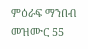ምዕራፍ ማንበብ መዝሙር 55